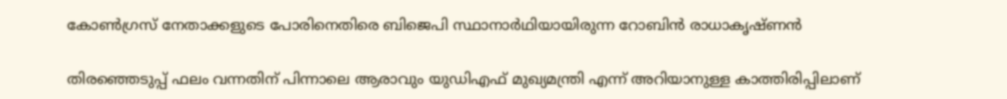കോൺഗ്രസ് നേതാക്കളുടെ പോരിനെതിരെ ബിജെപി സ്ഥാനാർഥിയായിരുന്ന റോബിൻ രാധാകൃഷ്ണൻ

തിരഞ്ഞെടുപ്പ് ഫലം വന്നതിന് പിന്നാലെ ആരാവും യുഡിഎഫ് മുഖ്യമന്ത്രി എന്ന് അറിയാനുള്ള കാത്തിരിപ്പിലാണ്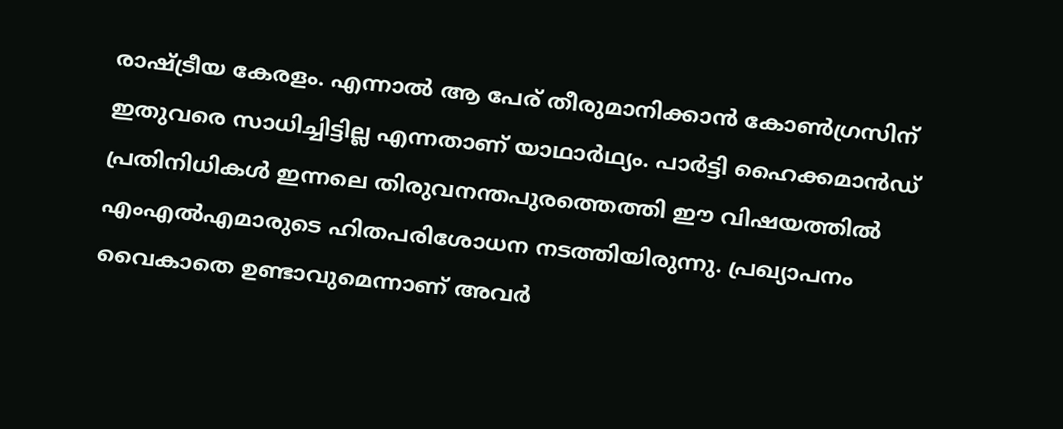രാഷ്ട്രീയ കേരളം. എന്നാല്‍ ആ പേര് തീരുമാനിക്കാന്‍ കോണ്‍ഗ്രസിന് ഇതുവരെ സാധിച്ചിട്ടില്ല എന്നതാണ് യാഥാര്‍ഥ്യം. പാര്‍ട്ടി ഹൈക്കമാന്‍ഡ് പ്രതിനിധികള്‍ ഇന്നലെ തിരുവനന്തപുരത്തെത്തി ഈ വിഷയത്തില്‍ എംഎല്‍എമാരുടെ ഹിതപരിശോധന നടത്തിയിരുന്നു. പ്രഖ്യാപനം വൈകാതെ ഉണ്ടാവുമെന്നാണ് അവര്‍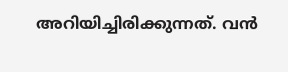അറിയിച്ചിരിക്കുന്നത്. വന്‍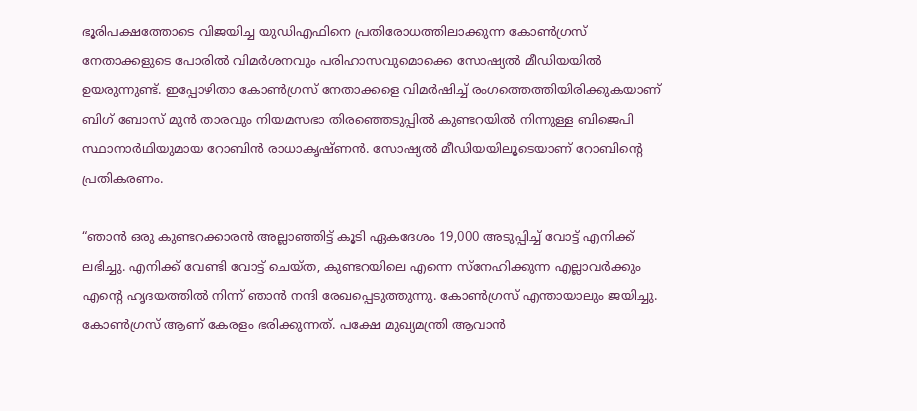ഭൂരിപക്ഷത്തോടെ വിജയിച്ച യുഡിഎഫിനെ പ്രതിരോധത്തിലാക്കുന്ന കോണ്‍ഗ്രസ് നേതാക്കളുടെ പോരില്‍ വിമര്‍ശനവും പരിഹാസവുമൊക്കെ സോഷ്യല്‍ മീഡിയയില്‍ ഉയരുന്നുണ്ട്. ഇപ്പോഴിതാ കോണ്‍ഗ്രസ് നേതാക്കളെ വിമര്‍ഷിച്ച് രംഗത്തെത്തിയിരിക്കുകയാണ് ബിഗ് ബോസ് മുന്‍ താരവും നിയമസഭാ തിരഞ്ഞെടുപ്പില്‍ കുണ്ടറയില്‍ നിന്നുള്ള ബിജെപി സ്ഥാനാര്‍ഥിയുമായ റോബിന്‍ രാധാകൃഷ്ണന്‍. സോഷ്യല്‍ മീഡിയയിലൂടെയാണ് റോബിന്‍റെ പ്രതികരണം.

“ഞാന്‍ ഒരു കുണ്ടറക്കാരന്‍ അല്ലാഞ്ഞിട്ട് കൂടി ഏകദേശം 19,000 അടുപ്പിച്ച് വോട്ട് എനിക്ക് ലഭിച്ചു. എനിക്ക് വേണ്ടി വോട്ട് ചെയ്ത, കുണ്ടറയിലെ എന്നെ സ്നേഹിക്കുന്ന എല്ലാവര്‍ക്കും എന്‍റെ ഹൃദയത്തില്‍ നിന്ന് ഞാന്‍ നന്ദി രേഖപ്പെടുത്തുന്നു. കോണ്‍ഗ്രസ് എന്തായാലും ജയിച്ചു. കോണ്‍ഗ്രസ് ആണ് കേരളം ഭരിക്കുന്നത്. പക്ഷേ മുഖ്യമന്ത്രി ആവാന്‍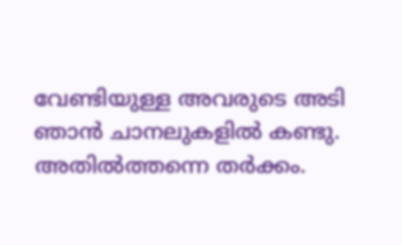വേണ്ടിയുള്ള അവരുടെ അടി ഞാന്‍ ചാനലുകളില്‍ കണ്ടു. അതില്‍ത്തന്നെ തര്‍ക്കം.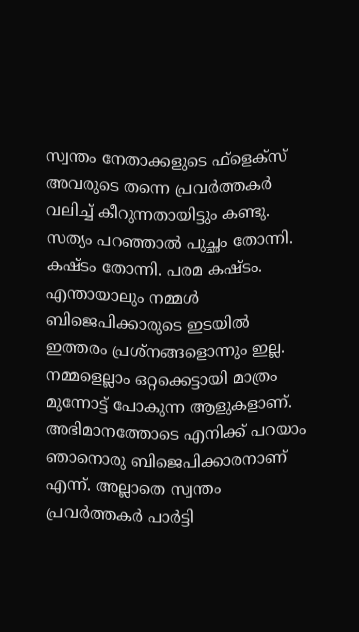സ്വന്തം നേതാക്കളുടെ ഫ്ളെക്സ് അവരുടെ തന്നെ പ്രവര്‍ത്തകര്‍ വലിച്ച് കീറുന്നതായിട്ടും കണ്ടു. സത്യം പറഞ്ഞാല്‍ പുച്ഛം തോന്നി. കഷ്ടം തോന്നി. പരമ കഷ്ടം. എന്തായാലും നമ്മള്‍ ബിജെപിക്കാരുടെ ഇടയില്‍ ഇത്തരം പ്രശ്നങ്ങളൊന്നും ഇല്ല. നമ്മളെല്ലാം ഒറ്റക്കെട്ടായി മാത്രം മുന്നോട്ട് പോകുന്ന ആളുകളാണ്. അഭിമാനത്തോടെ എനിക്ക് പറയാം ഞാനൊരു ബിജെപിക്കാരനാണ് എന്ന്. അല്ലാതെ സ്വന്തം പ്രവര്‍ത്തകര്‍ പാര്‍ട്ടി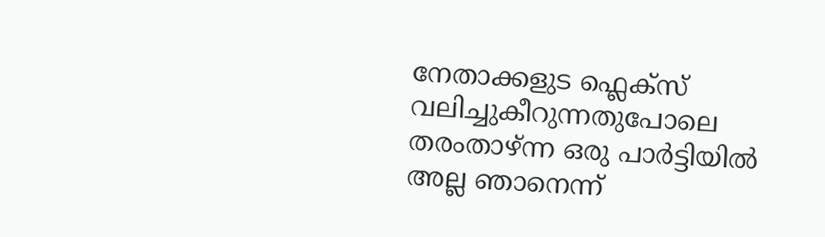നേതാക്കളുട ഫ്ലെക്സ് വലിച്ചുകീറുന്നതുപോലെ തരംതാഴ്ന്ന ഒരു പാര്‍ട്ടിയില്‍ അല്ല ഞാനെന്ന്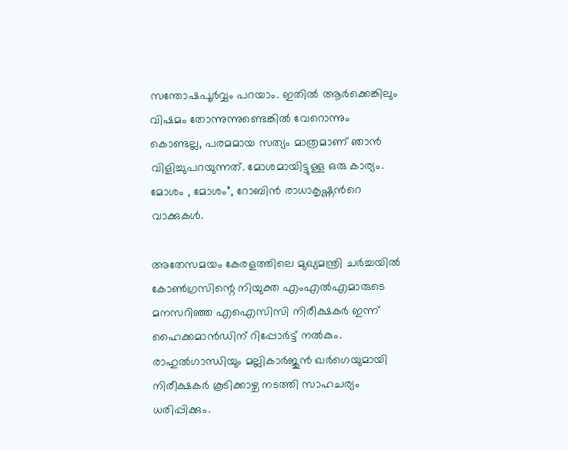സന്തോഷപൂര്‍വ്വം പറയാം. ഇതില്‍ ആര്‍ക്കെങ്കിലും വിഷമം തോന്നുന്നുണ്ടെങ്കില്‍ വേറൊന്നും കൊണ്ടല്ല, പരമമായ സത്യം മാത്രമാണ് ഞാന്‍ വിളിച്ചുപറയുന്നത്. മോശമായിട്ടുള്ള ഒരു കാര്യം. മോശം , മോശം”, റോബിന്‍ രാധാകൃഷ്ണന്‍റെ വാക്കുകള്‍.

അതേസമയം കേരളത്തിലെ മുഖ്യമന്ത്രി ചർച്ചയിൽ കോൺഗ്രസിന്റെ നിയുക്ത എംഎല്‍എമാരുടെ മനസറിഞ്ഞ എഐസിസി നിരീക്ഷകര്‍ ഇന്ന് ഹൈക്കമാന്‍ഡിന് റിപ്പോര്‍ട്ട് നല്‍കും. രാഹുല്‍ഗാന്ധിയും മല്ലികാർജുൻ ഖർഗെയുമായി നിരീക്ഷകര്‍ കൂടിക്കാഴ്ച നടത്തി സാഹചര്യം ധരിപ്പിക്കും.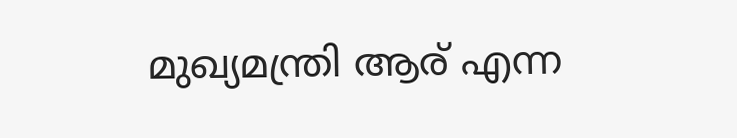മുഖ്യമന്ത്രി ആര് എന്ന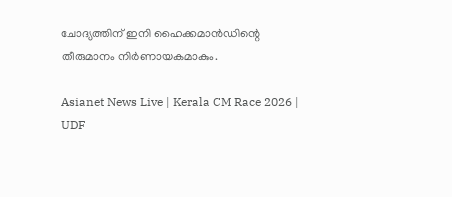ചോദ്യത്തിന് ഇനി ഹൈക്കമാൻഡിന്റെ തീരുമാനം നിർണായകമാകും.

Asianet News Live | Kerala CM Race 2026 | UDF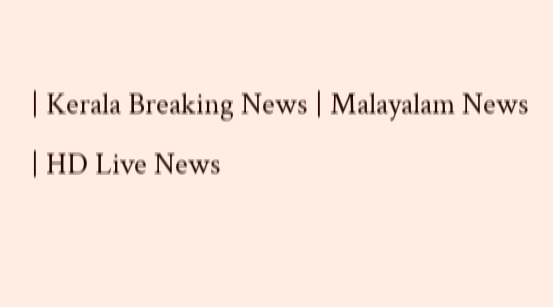| Kerala Breaking News | Malayalam News | HD Live News